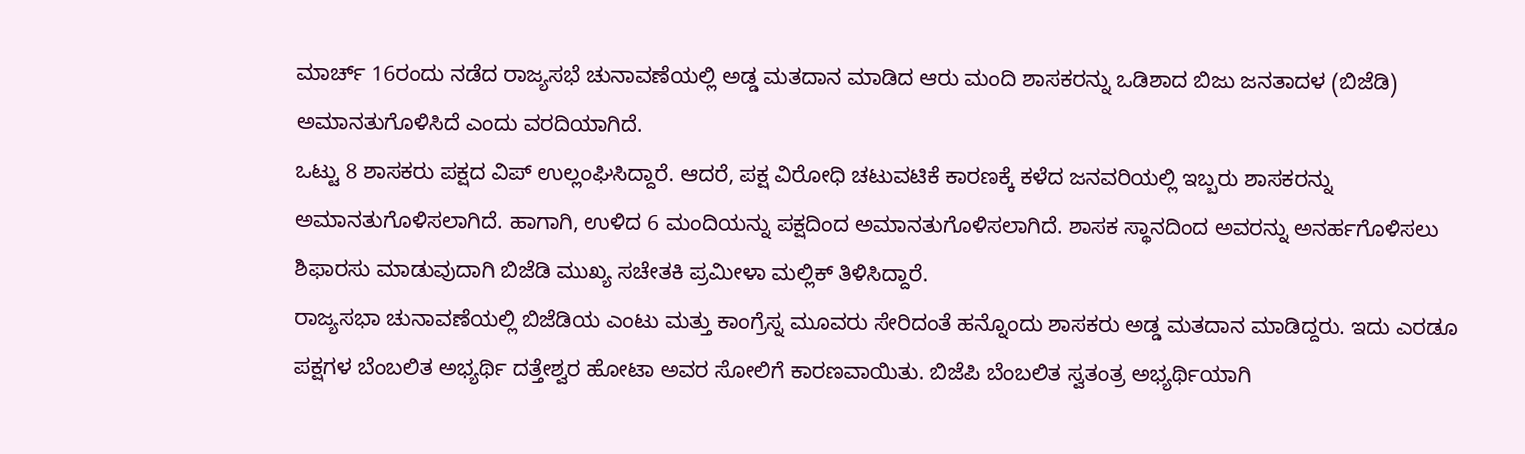ಮಾರ್ಚ್ 16ರಂದು ನಡೆದ ರಾಜ್ಯಸಭೆ ಚುನಾವಣೆಯಲ್ಲಿ ಅಡ್ಡ ಮತದಾನ ಮಾಡಿದ ಆರು ಮಂದಿ ಶಾಸಕರನ್ನು ಒಡಿಶಾದ ಬಿಜು ಜನತಾದಳ (ಬಿಜೆಡಿ) ಅಮಾನತುಗೊಳಿಸಿದೆ ಎಂದು ವರದಿಯಾಗಿದೆ.
ಒಟ್ಟು 8 ಶಾಸಕರು ಪಕ್ಷದ ವಿಪ್ ಉಲ್ಲಂಘಿಸಿದ್ದಾರೆ. ಆದರೆ, ಪಕ್ಷ ವಿರೋಧಿ ಚಟುವಟಿಕೆ ಕಾರಣಕ್ಕೆ ಕಳೆದ ಜನವರಿಯಲ್ಲಿ ಇಬ್ಬರು ಶಾಸಕರನ್ನು ಅಮಾನತುಗೊಳಿಸಲಾಗಿದೆ. ಹಾಗಾಗಿ, ಉಳಿದ 6 ಮಂದಿಯನ್ನು ಪಕ್ಷದಿಂದ ಅಮಾನತುಗೊಳಿಸಲಾಗಿದೆ. ಶಾಸಕ ಸ್ಥಾನದಿಂದ ಅವರನ್ನು ಅನರ್ಹಗೊಳಿಸಲು ಶಿಫಾರಸು ಮಾಡುವುದಾಗಿ ಬಿಜೆಡಿ ಮುಖ್ಯ ಸಚೇತಕಿ ಪ್ರಮೀಳಾ ಮಲ್ಲಿಕ್ ತಿಳಿಸಿದ್ದಾರೆ.
ರಾಜ್ಯಸಭಾ ಚುನಾವಣೆಯಲ್ಲಿ ಬಿಜೆಡಿಯ ಎಂಟು ಮತ್ತು ಕಾಂಗ್ರೆಸ್ನ ಮೂವರು ಸೇರಿದಂತೆ ಹನ್ನೊಂದು ಶಾಸಕರು ಅಡ್ಡ ಮತದಾನ ಮಾಡಿದ್ದರು. ಇದು ಎರಡೂ ಪಕ್ಷಗಳ ಬೆಂಬಲಿತ ಅಭ್ಯರ್ಥಿ ದತ್ತೇಶ್ವರ ಹೋಟಾ ಅವರ ಸೋಲಿಗೆ ಕಾರಣವಾಯಿತು. ಬಿಜೆಪಿ ಬೆಂಬಲಿತ ಸ್ವತಂತ್ರ ಅಭ್ಯರ್ಥಿಯಾಗಿ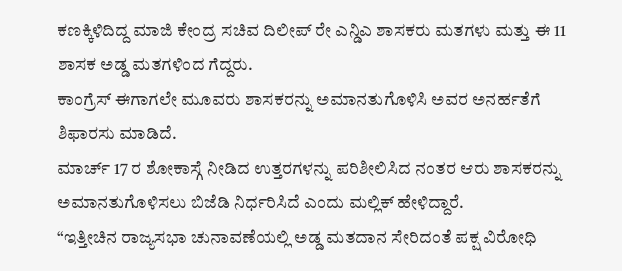ಕಣಕ್ಕಿಳಿದಿದ್ದ ಮಾಜಿ ಕೇಂದ್ರ ಸಚಿವ ದಿಲೀಪ್ ರೇ ಎನ್ಡಿಎ ಶಾಸಕರು ಮತಗಳು ಮತ್ತು ಈ 11 ಶಾಸಕ ಅಡ್ಡ ಮತಗಳಿಂದ ಗೆದ್ದರು.
ಕಾಂಗ್ರೆಸ್ ಈಗಾಗಲೇ ಮೂವರು ಶಾಸಕರನ್ನು ಅಮಾನತುಗೊಳಿಸಿ ಅವರ ಅನರ್ಹತೆಗೆ ಶಿಫಾರಸು ಮಾಡಿದೆ.
ಮಾರ್ಚ್ 17 ರ ಶೋಕಾಸ್ಗೆ ನೀಡಿದ ಉತ್ತರಗಳನ್ನು ಪರಿಶೀಲಿಸಿದ ನಂತರ ಆರು ಶಾಸಕರನ್ನು ಅಮಾನತುಗೊಳಿಸಲು ಬಿಜೆಡಿ ನಿರ್ಧರಿಸಿದೆ ಎಂದು ಮಲ್ಲಿಕ್ ಹೇಳಿದ್ದಾರೆ.
“ಇತ್ತೀಚಿನ ರಾಜ್ಯಸಭಾ ಚುನಾವಣೆಯಲ್ಲಿ ಅಡ್ಡ ಮತದಾನ ಸೇರಿದಂತೆ ಪಕ್ಷ ವಿರೋಧಿ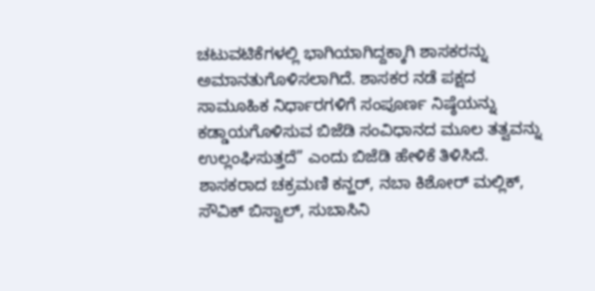ಚಟುವಟಿಕೆಗಳಲ್ಲಿ ಭಾಗಿಯಾಗಿದ್ದಕ್ಕಾಗಿ ಶಾಸಕರನ್ನು ಅಮಾನತುಗೊಳಿಸಲಾಗಿದೆ. ಶಾಸಕರ ನಡೆ ಪಕ್ಷದ ಸಾಮೂಹಿಕ ನಿರ್ಧಾರಗಳಿಗೆ ಸಂಪೂರ್ಣ ನಿಷ್ಠೆಯನ್ನು ಕಡ್ಡಾಯಗೊಳಿಸುವ ಬಿಜೆಡಿ ಸಂವಿಧಾನದ ಮೂಲ ತತ್ವವನ್ನು ಉಲ್ಲಂಘಿಸುತ್ತದೆ” ಎಂದು ಬಿಜೆಡಿ ಹೇಳಿಕೆ ತಿಳಿಸಿದೆ.
ಶಾಸಕರಾದ ಚಕ್ರಮಣಿ ಕನ್ಹರ್, ನಬಾ ಕಿಶೋರ್ ಮಲ್ಲಿಕ್, ಸೌವಿಕ್ ಬಿಸ್ವಾಲ್, ಸುಬಾಸಿನಿ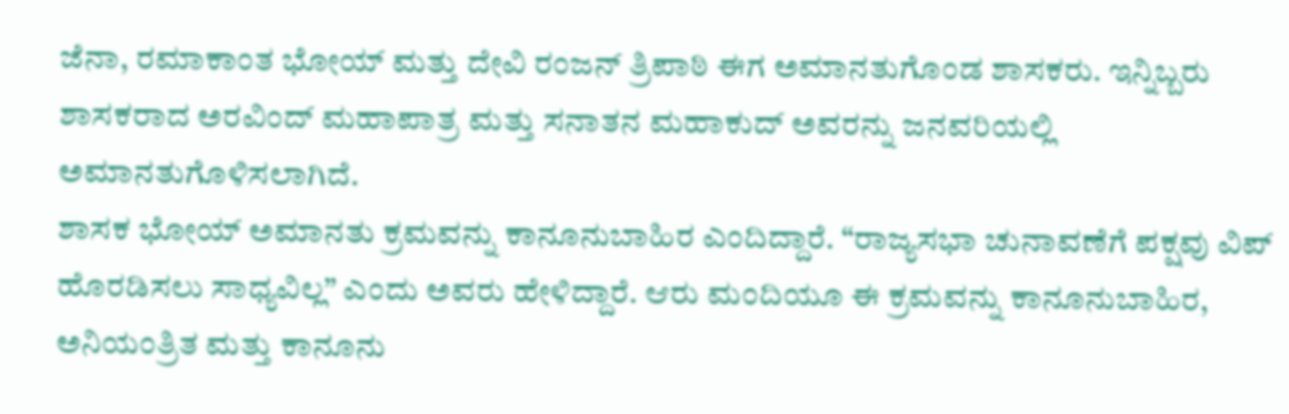ಜೆನಾ, ರಮಾಕಾಂತ ಭೋಯ್ ಮತ್ತು ದೇವಿ ರಂಜನ್ ತ್ರಿಪಾಠಿ ಈಗ ಅಮಾನತುಗೊಂಡ ಶಾಸಕರು. ಇನ್ನಿಬ್ಬರು ಶಾಸಕರಾದ ಅರವಿಂದ್ ಮಹಾಪಾತ್ರ ಮತ್ತು ಸನಾತನ ಮಹಾಕುದ್ ಅವರನ್ನು ಜನವರಿಯಲ್ಲಿ ಅಮಾನತುಗೊಳಿಸಲಾಗಿದೆ.
ಶಾಸಕ ಭೋಯ್ ಅಮಾನತು ಕ್ರಮವನ್ನು ಕಾನೂನುಬಾಹಿರ ಎಂದಿದ್ದಾರೆ. “ರಾಜ್ಯಸಭಾ ಚುನಾವಣೆಗೆ ಪಕ್ಷವು ವಿಪ್ ಹೊರಡಿಸಲು ಸಾಧ್ಯವಿಲ್ಲ” ಎಂದು ಅವರು ಹೇಳಿದ್ದಾರೆ. ಆರು ಮಂದಿಯೂ ಈ ಕ್ರಮವನ್ನು ಕಾನೂನುಬಾಹಿರ, ಅನಿಯಂತ್ರಿತ ಮತ್ತು ಕಾನೂನು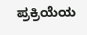ಪ್ರಕ್ರಿಯೆಯ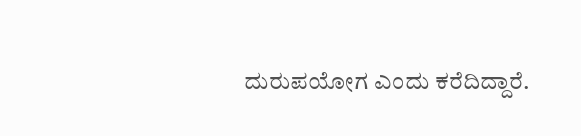ದುರುಪಯೋಗ ಎಂದು ಕರೆದಿದ್ದಾರೆ.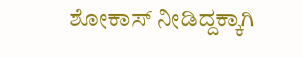ಶೋಕಾಸ್ ನೀಡಿದ್ದಕ್ಕಾಗಿ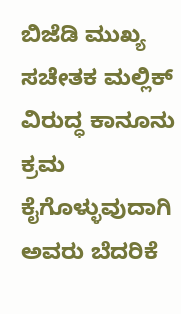ಬಿಜೆಡಿ ಮುಖ್ಯ ಸಚೇತಕ ಮಲ್ಲಿಕ್ ವಿರುದ್ಧ ಕಾನೂನು ಕ್ರಮ ಕೈಗೊಳ್ಳುವುದಾಗಿ ಅವರು ಬೆದರಿಕೆ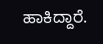ಹಾಕಿದ್ದಾರೆ.